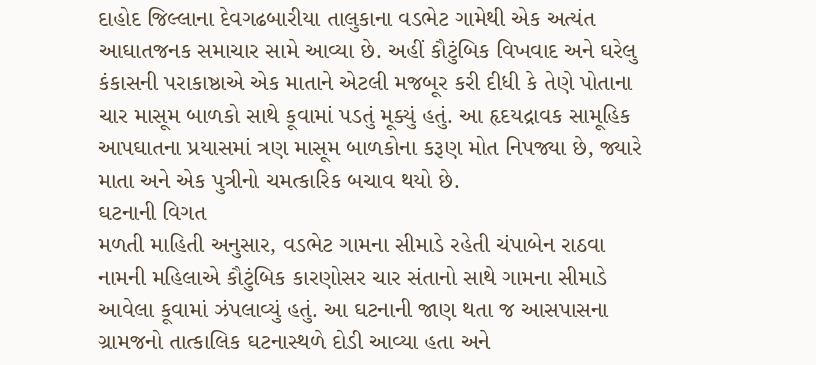દાહોદ જિલ્લાના દેવગઢબારીયા તાલુકાના વડભેટ ગામેથી એક અત્યંત આઘાતજનક સમાચાર સામે આવ્યા છે. અહીં કૌટુંબિક વિખવાદ અને ઘરેલુ કંકાસની પરાકાષ્ઠાએ એક માતાને એટલી મજબૂર કરી દીધી કે તેણે પોતાના ચાર માસૂમ બાળકો સાથે કૂવામાં પડતું મૂક્યું હતું. આ હૃદયદ્રાવક સામૂહિક આપઘાતના પ્રયાસમાં ત્રણ માસૂમ બાળકોના કરૂણ મોત નિપજ્યા છે, જ્યારે માતા અને એક પુત્રીનો ચમત્કારિક બચાવ થયો છે.
ઘટનાની વિગત
મળતી માહિતી અનુસાર, વડભેટ ગામના સીમાડે રહેતી ચંપાબેન રાઠવા નામની મહિલાએ કૌટુંબિક કારણોસર ચાર સંતાનો સાથે ગામના સીમાડે આવેલા કૂવામાં ઝંપલાવ્યું હતું. આ ઘટનાની જાણ થતા જ આસપાસના ગ્રામજનો તાત્કાલિક ઘટનાસ્થળે દોડી આવ્યા હતા અને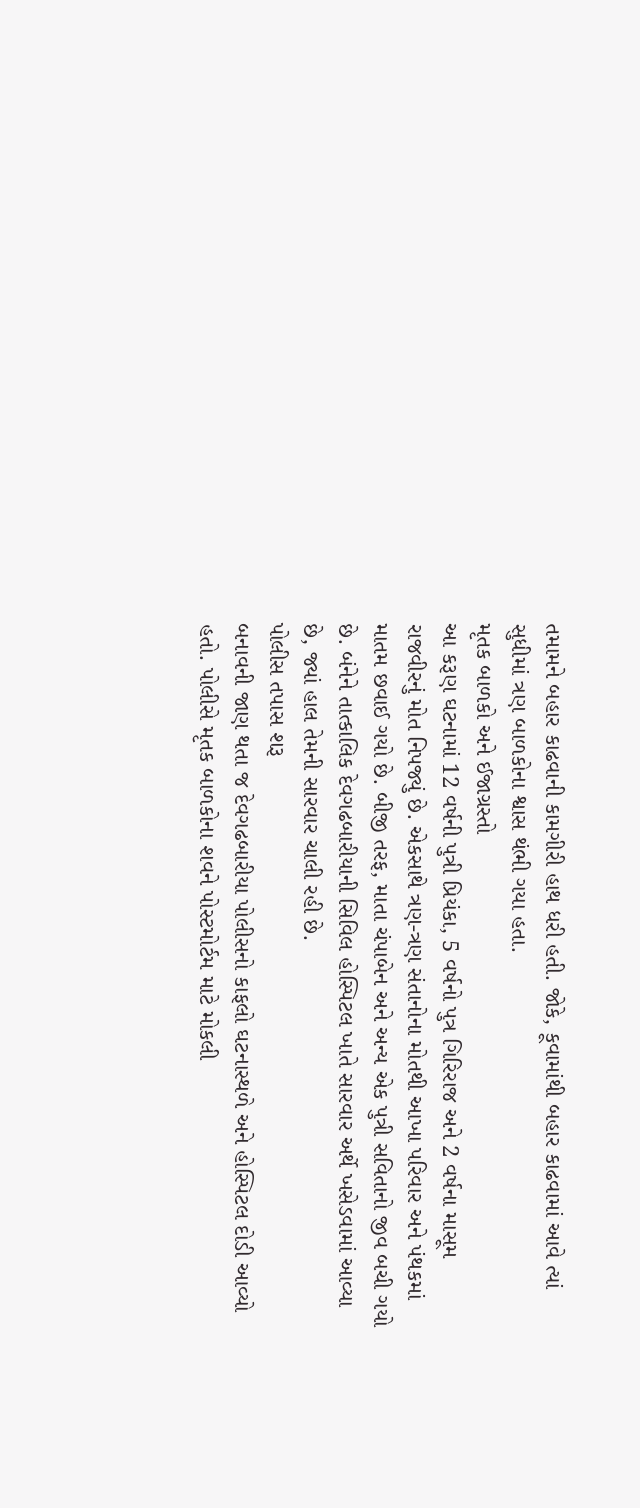તમામને બહાર કાઢવાની કામગીરી હાથ ધરી હતી. જોકે, કૂવામાંથી બહાર કાઢવામાં આવે ત્યાં સુધીમાં ત્રણ બાળકોના શ્વાસ થંભી ગયા હતા.
મૃતક બાળકો અને ઈજાગ્રસ્તો
આ કરૂણ ઘટનામાં 12 વર્ષની પુત્રી પ્રિયંકા, 5 વર્ષનો પુત્ર ગિરિરાજ અને 2 વર્ષના માસૂમ રાજવીરનું મોત નિપજ્યું છે. એકસાથે ત્રણ-ત્રણ સંતાનોના મોતથી આખા પરિવાર અને પંથકમાં માતમ છવાઈ ગયો છે. બીજી તરફ, માતા ચંપાબેન અને અન્ય એક પુત્રી સવિતાનો જીવ બચી ગયો છે. બંનેને તાત્કાલિક દેવગઢબારીયાની સિવિલ હોસ્પિટલ ખાતે સારવાર અર્થે ખસેડવામાં આવ્યા છે, જ્યાં હાલ તેમની સારવાર ચાલી રહી છે.
પોલીસ તપાસ શરૂ
બનાવની જાણ થતા જ દેવગઢબારીયા પોલીસનો કાફલો ઘટનાસ્થળે અને હોસ્પિટલ દોડી આવ્યો હતો. પોલીસે મૃતક બાળકોના શવને પોસ્ટમોર્ટમ માટે મોકલી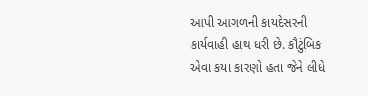આપી આગળની કાયદેસરની કાર્યવાહી હાથ ધરી છે. કૌટુંબિક એવા કયા કારણો હતા જેને લીધે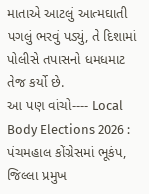માતાએ આટલું આત્મઘાતી પગલું ભરવું પડ્યું, તે દિશામાં પોલીસે તપાસનો ધમધમાટ તેજ કર્યો છે.
આ પણ વાંચો---- Local Body Elections 2026 : પંચમહાલ કોંગ્રેસમાં ભૂકંપ, જિલ્લા પ્રમુખ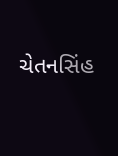ચેતનસિંહ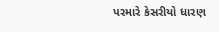પરમારે કેસરીયો ધારણ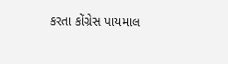કરતા કોંગ્રેસ પાયમાલ